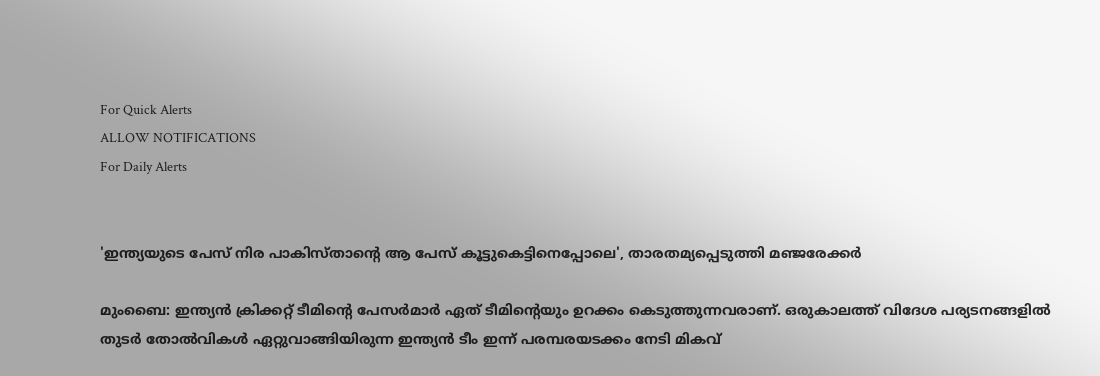For Quick Alerts
ALLOW NOTIFICATIONS
For Daily Alerts


'ഇന്ത്യയുടെ പേസ് നിര പാകിസ്താന്റെ ആ പേസ് കൂട്ടുകെട്ടിനെപ്പോലെ', താരതമ്യപ്പെടുത്തി മഞ്ജരേക്കര്‍

മുംബൈ: ഇന്ത്യന്‍ ക്രിക്കറ്റ് ടീമിന്റെ പേസര്‍മാര്‍ ഏത് ടീമിന്റെയും ഉറക്കം കെടുത്തുന്നവരാണ്. ഒരുകാലത്ത് വിദേശ പര്യടനങ്ങളില്‍ തുടര്‍ തോല്‍വികള്‍ ഏറ്റുവാങ്ങിയിരുന്ന ഇന്ത്യന്‍ ടീം ഇന്ന് പരമ്പരയടക്കം നേടി മികവ്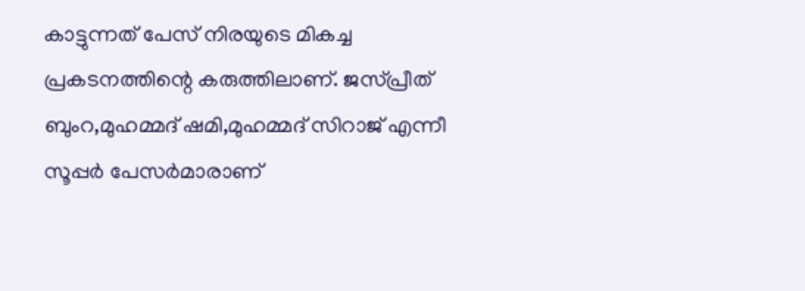കാട്ടുന്നത് പേസ് നിരയുടെ മികച്ച പ്രകടനത്തിന്റെ കരുത്തിലാണ്. ജസ്പ്രീത് ബുംറ,മുഹമ്മദ് ഷമി,മുഹമ്മദ് സിറാജ് എന്നീ സൂപ്പര്‍ പേസര്‍മാരാണ്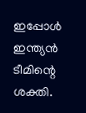ഇപ്പോള്‍ ഇന്ത്യന്‍ ടീമിന്റെ ശക്തി.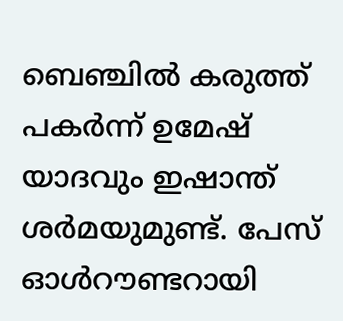ബെഞ്ചില്‍ കരുത്ത് പകര്‍ന്ന് ഉമേഷ് യാദവും ഇഷാന്ത് ശര്‍മയുമുണ്ട്. പേസ് ഓള്‍റൗണ്ടറായി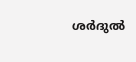ശര്‍ദുല്‍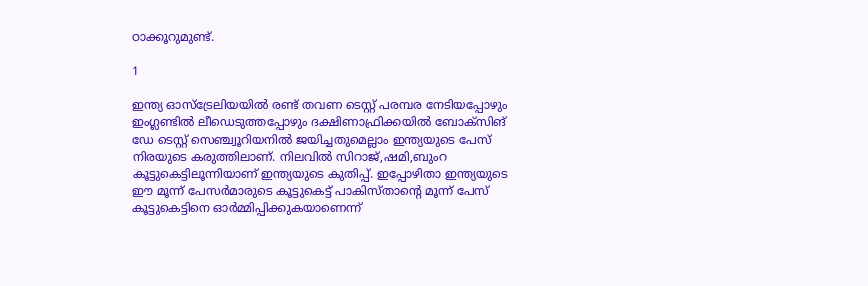ഠാക്കൂറുമുണ്ട്.

1

ഇന്ത്യ ഓസ്‌ട്രേലിയയില്‍ രണ്ട് തവണ ടെസ്റ്റ് പരമ്പര നേടിയപ്പോഴും ഇംഗ്ലണ്ടില്‍ ലീഡെടുത്തപ്പോഴും ദക്ഷിണാഫ്രിക്കയില്‍ ബോക്‌സിങ് ഡേ ടെസ്റ്റ് സെഞ്ച്വൂറിയനില്‍ ജയിച്ചതുമെല്ലാം ഇന്ത്യയുടെ പേസ് നിരയുടെ കരുത്തിലാണ്. നിലവില്‍ സിറാജ്,ഷമി,ബുംറ കൂട്ടുകെട്ടിലൂന്നിയാണ് ഇന്ത്യയുടെ കുതിപ്പ്. ഇപ്പോഴിതാ ഇന്ത്യയുടെ ഈ മൂന്ന് പേസര്‍മാരുടെ കൂട്ടുകെട്ട് പാകിസ്താന്റെ മൂന്ന് പേസ് കൂട്ടുകെട്ടിനെ ഓര്‍മ്മിപ്പിക്കുകയാണെന്ന്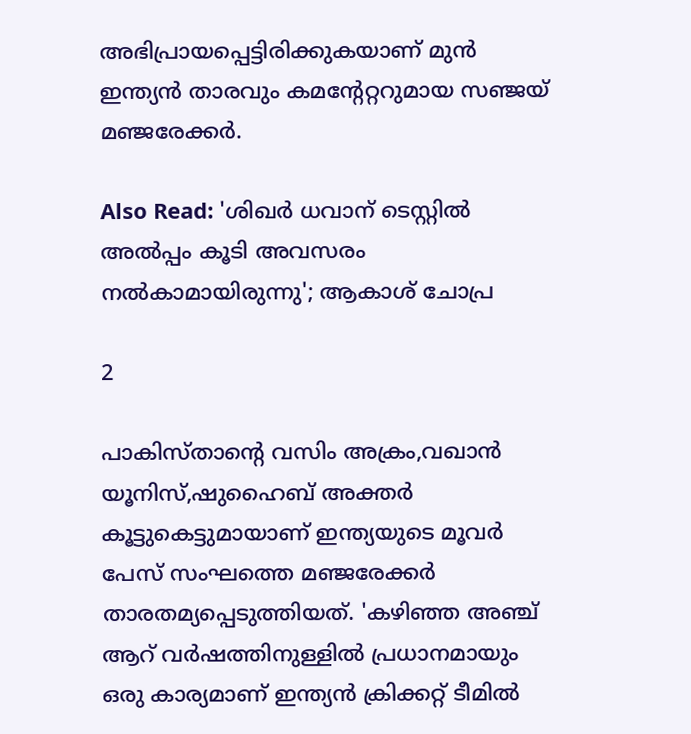അഭിപ്രായപ്പെട്ടിരിക്കുകയാണ് മുന്‍ ഇന്ത്യന്‍ താരവും കമന്റേറ്ററുമായ സഞ്ജയ് മഞ്ജരേക്കര്‍.

Also Read: 'ശിഖര്‍ ധവാന് ടെസ്റ്റില്‍ അല്‍പ്പം കൂടി അവസരം നല്‍കാമായിരുന്നു'; ആകാശ് ചോപ്ര

2

പാകിസ്താന്റെ വസിം അക്രം,വഖാന്‍ യൂനിസ്,ഷുഹൈബ് അക്തര്‍ കൂട്ടുകെട്ടുമായാണ് ഇന്ത്യയുടെ മൂവര്‍ പേസ് സംഘത്തെ മഞ്ജരേക്കര്‍ താരതമ്യപ്പെടുത്തിയത്. 'കഴിഞ്ഞ അഞ്ച് ആറ് വര്‍ഷത്തിനുള്ളില്‍ പ്രധാനമായും ഒരു കാര്യമാണ് ഇന്ത്യന്‍ ക്രിക്കറ്റ് ടീമില്‍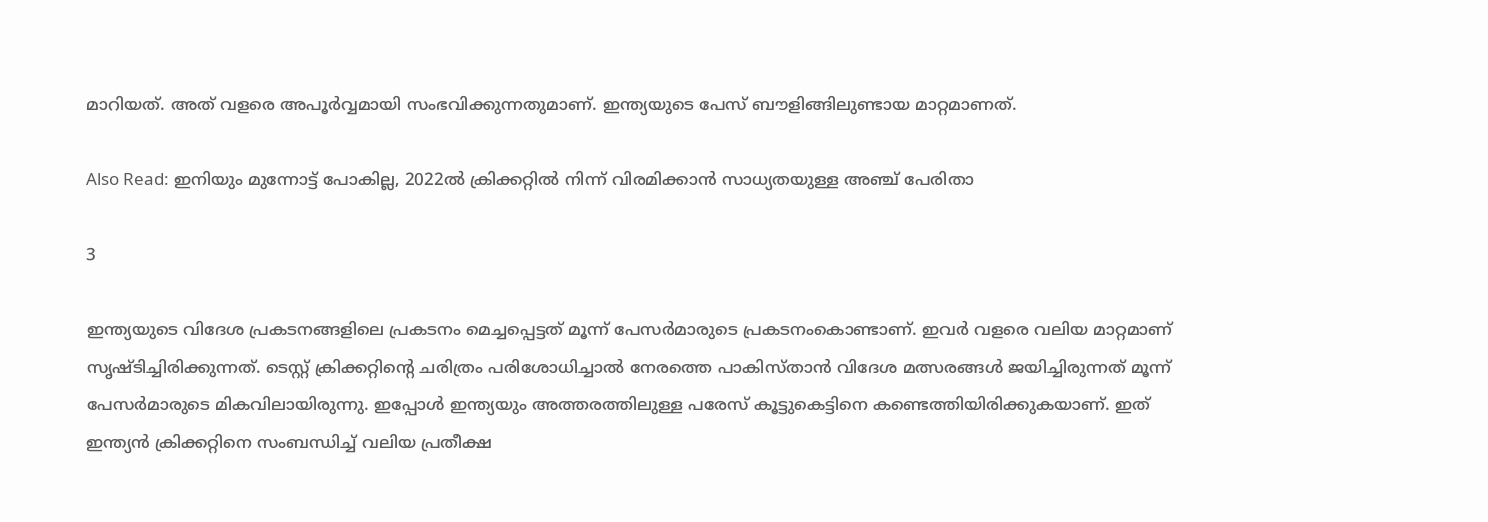മാറിയത്. അത് വളരെ അപൂര്‍വ്വമായി സംഭവിക്കുന്നതുമാണ്. ഇന്ത്യയുടെ പേസ് ബൗളിങ്ങിലുണ്ടായ മാറ്റമാണത്.

Also Read: ഇനിയും മുന്നോട്ട് പോകില്ല, 2022ല്‍ ക്രിക്കറ്റില്‍ നിന്ന് വിരമിക്കാന്‍ സാധ്യതയുള്ള അഞ്ച് പേരിതാ

3

ഇന്ത്യയുടെ വിദേശ പ്രകടനങ്ങളിലെ പ്രകടനം മെച്ചപ്പെട്ടത് മൂന്ന് പേസര്‍മാരുടെ പ്രകടനംകൊണ്ടാണ്. ഇവര്‍ വളരെ വലിയ മാറ്റമാണ് സൃഷ്ടിച്ചിരിക്കുന്നത്. ടെസ്റ്റ് ക്രിക്കറ്റിന്റെ ചരിത്രം പരിശോധിച്ചാല്‍ നേരത്തെ പാകിസ്താന്‍ വിദേശ മത്സരങ്ങള്‍ ജയിച്ചിരുന്നത് മൂന്ന് പേസര്‍മാരുടെ മികവിലായിരുന്നു. ഇപ്പോള്‍ ഇന്ത്യയും അത്തരത്തിലുള്ള പരേസ് കൂട്ടുകെട്ടിനെ കണ്ടെത്തിയിരിക്കുകയാണ്. ഇത് ഇന്ത്യന്‍ ക്രിക്കറ്റിനെ സംബന്ധിച്ച് വലിയ പ്രതീക്ഷ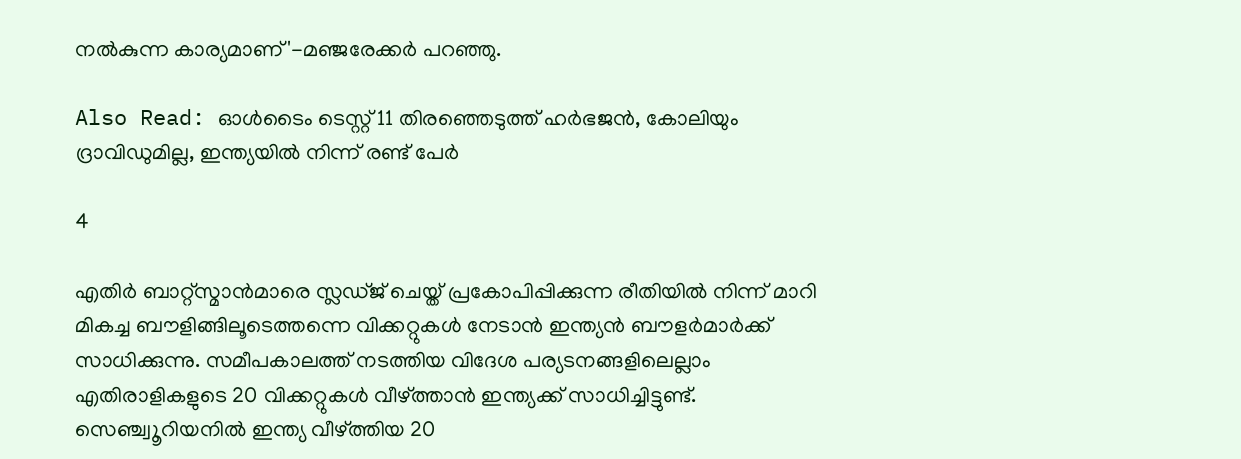നല്‍കുന്ന കാര്യമാണ്'-മഞ്ജരേക്കര്‍ പറഞ്ഞു.

Also Read: ഓള്‍ടൈം ടെസ്റ്റ് 11 തിരഞ്ഞെടുത്ത് ഹര്‍ഭജന്‍, കോലിയും ദ്രാവിഡുമില്ല, ഇന്ത്യയില്‍ നിന്ന് രണ്ട് പേര്‍

4

എതിര്‍ ബാറ്റ്‌സ്മാന്‍മാരെ സ്ലഡ്ജ് ചെയ്ത് പ്രകോപിപ്പിക്കുന്ന രീതിയില്‍ നിന്ന് മാറി മികച്ച ബൗളിങ്ങിലൂടെത്തന്നെ വിക്കറ്റുകള്‍ നേടാന്‍ ഇന്ത്യന്‍ ബൗളര്‍മാര്‍ക്ക് സാധിക്കുന്നു. സമീപകാലത്ത് നടത്തിയ വിദേശ പര്യടനങ്ങളിലെല്ലാം എതിരാളികളുടെ 20 വിക്കറ്റുകള്‍ വീഴ്ത്താന്‍ ഇന്ത്യക്ക് സാധിച്ചിട്ടുണ്ട്. സെഞ്ച്വൂറിയനില്‍ ഇന്ത്യ വീഴ്ത്തിയ 20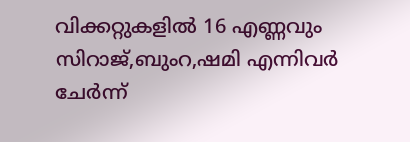വിക്കറ്റുകളില്‍ 16 എണ്ണവും സിറാജ്,ബുംറ,ഷമി എന്നിവര്‍ ചേര്‍ന്ന്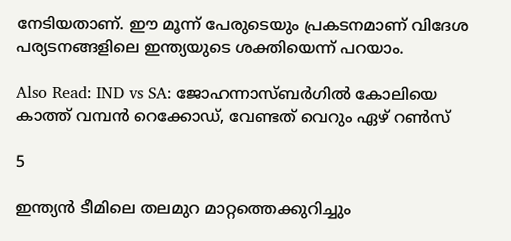നേടിയതാണ്. ഈ മൂന്ന് പേരുടെയും പ്രകടനമാണ് വിദേശ പര്യടനങ്ങളിലെ ഇന്ത്യയുടെ ശക്തിയെന്ന് പറയാം.

Also Read: IND vs SA: ജോഹന്നാസ്ബര്‍ഗില്‍ കോലിയെ കാത്ത് വമ്പന്‍ റെക്കോഡ്, വേണ്ടത് വെറും ഏഴ് റണ്‍സ്

5

ഇന്ത്യന്‍ ടീമിലെ തലമുറ മാറ്റത്തെക്കുറിച്ചും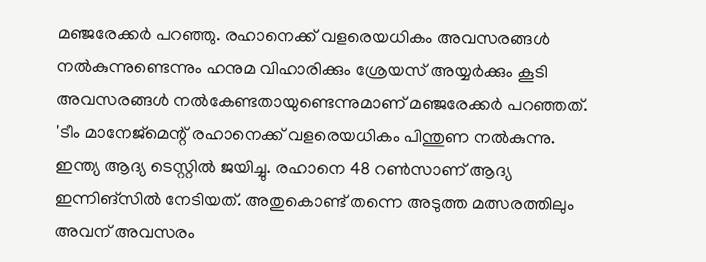മഞ്ജരേക്കര്‍ പറഞ്ഞു. രഹാനെക്ക് വളരെയധികം അവസരങ്ങള്‍ നല്‍കുന്നുണ്ടെന്നും ഹനുമ വിഹാരിക്കും ശ്രേയസ് അയ്യര്‍ക്കും കൂടി അവസരങ്ങള്‍ നല്‍കേണ്ടതായുണ്ടെന്നുമാണ് മഞ്ജരേക്കര്‍ പറഞ്ഞത്. 'ടീം മാനേജ്‌മെന്റ് രഹാനെക്ക് വളരെയധികം പിന്തുണ നല്‍കുന്നു. ഇന്ത്യ ആദ്യ ടെസ്റ്റില്‍ ജയിച്ചു. രഹാനെ 48 റണ്‍സാണ് ആദ്യ ഇന്നിങ്‌സില്‍ നേടിയത്. അതുകൊണ്ട് തന്നെ അടുത്ത മത്സരത്തിലും അവന് അവസരം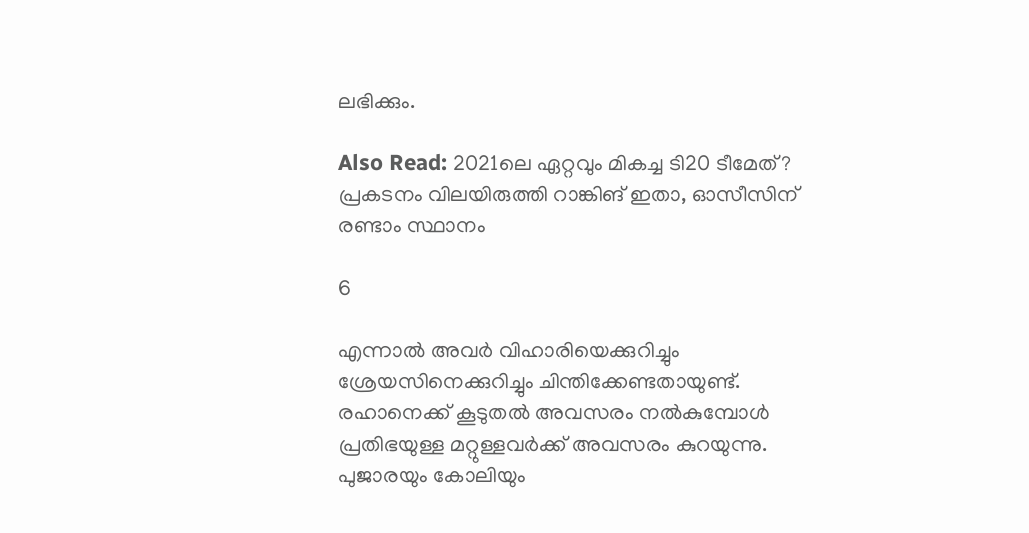ലഭിക്കും.

Also Read: 2021ലെ ഏറ്റവും മികച്ച ടി20 ടീമേത്? പ്രകടനം വിലയിരുത്തി റാങ്കിങ് ഇതാ, ഓസീസിന് രണ്ടാം സ്ഥാനം

6

എന്നാല്‍ അവര്‍ വിഹാരിയെക്കുറിച്ചും ശ്രേയസിനെക്കുറിച്ചും ചിന്തിക്കേണ്ടതായുണ്ട്. രഹാനെക്ക് കൂടുതല്‍ അവസരം നല്‍കുമ്പോള്‍ പ്രതിഭയുള്ള മറ്റുള്ളവര്‍ക്ക് അവസരം കുറയുന്നു. പുജാരയും കോലിയും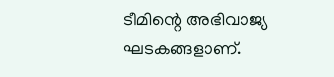ടീമിന്റെ അഭിവാജ്യ ഘടകങ്ങളാണ്.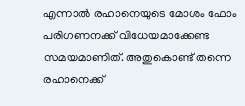എന്നാല്‍ രഹാനെയുടെ മോശം ഫോം പരിഗണനക്ക് വിധേയമാക്കേണ്ട സമയമാണിത്. അതുകൊണ്ട് തന്നെ രഹാനെക്ക്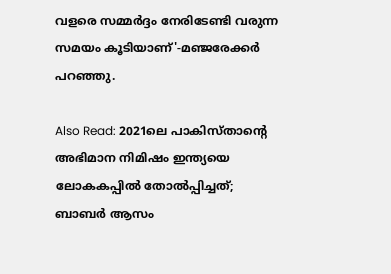വളരെ സമ്മര്‍ദ്ദം നേരിടേണ്ടി വരുന്ന സമയം കൂടിയാണ്'-മഞ്ജരേക്കര്‍ പറഞ്ഞു.

Also Read: 2021ലെ പാകിസ്താന്റെ അഭിമാന നിമിഷം ഇന്ത്യയെ ലോകകപ്പില്‍ തോല്‍പ്പിച്ചത്; ബാബര്‍ ആസം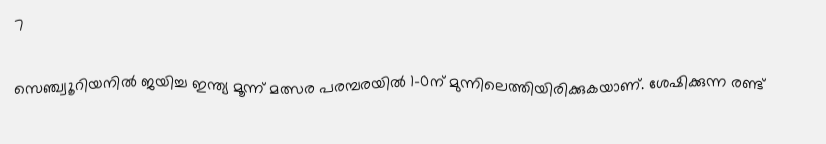7

സെഞ്ച്വൂറിയനില്‍ ജയിച്ച ഇന്ത്യ മൂന്ന് മത്സര പരമ്പരയില്‍ 1-0ന് മുന്നിലെത്തിയിരിക്കുകയാണ്. ശേഷിക്കുന്ന രണ്ട്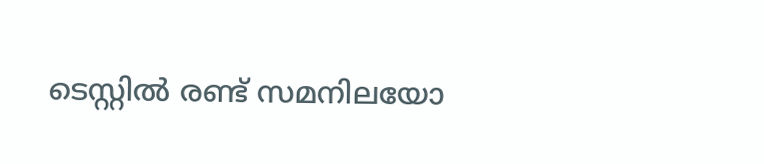ടെസ്റ്റില്‍ രണ്ട് സമനിലയോ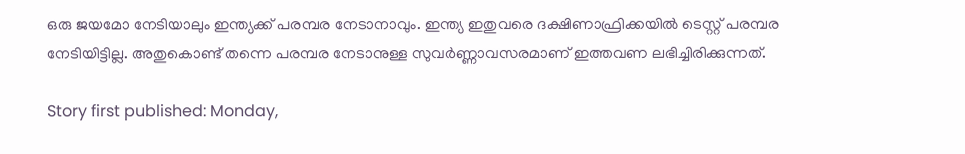ഒരു ജയമോ നേടിയാലും ഇന്ത്യക്ക് പരമ്പര നേടാനാവും. ഇന്ത്യ ഇതുവരെ ദക്ഷിണാഫ്രിക്കയില്‍ ടെസ്റ്റ് പരമ്പര നേടിയിട്ടില്ല. അതുകൊണ്ട് തന്നെ പരമ്പര നേടാനുള്ള സുവര്‍ണ്ണാവസരമാണ് ഇത്തവണ ലഭിച്ചിരിക്കുന്നത്.

Story first published: Monday,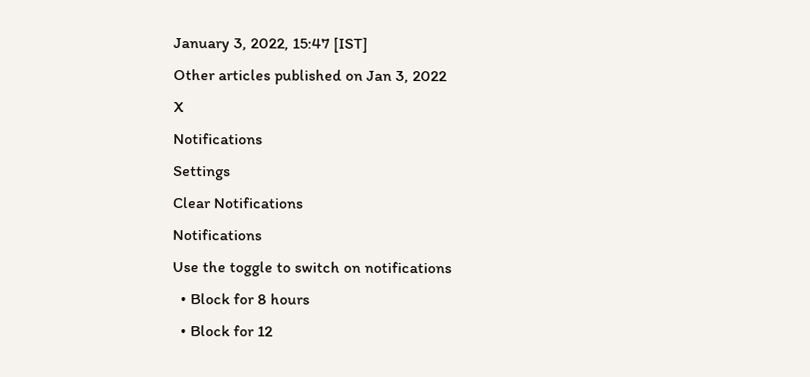January 3, 2022, 15:47 [IST]
Other articles published on Jan 3, 2022
X
Notifications
Settings
Clear Notifications
Notifications
Use the toggle to switch on notifications
  • Block for 8 hours
  • Block for 12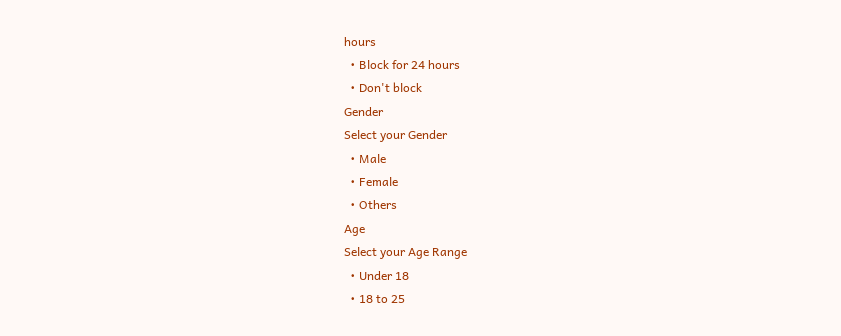hours
  • Block for 24 hours
  • Don't block
Gender
Select your Gender
  • Male
  • Female
  • Others
Age
Select your Age Range
  • Under 18
  • 18 to 25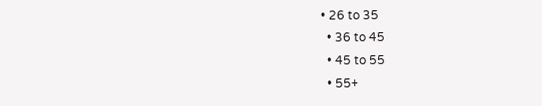• 26 to 35
  • 36 to 45
  • 45 to 55
  • 55+